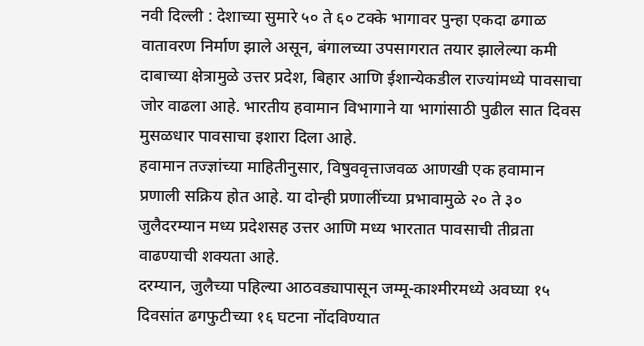नवी दिल्ली : देशाच्या सुमारे ५० ते ६० टक्के भागावर पुन्हा एकदा ढगाळ वातावरण निर्माण झाले असून, बंगालच्या उपसागरात तयार झालेल्या कमी दाबाच्या क्षेत्रामुळे उत्तर प्रदेश, बिहार आणि ईशान्येकडील राज्यांमध्ये पावसाचा जोर वाढला आहे. भारतीय हवामान विभागाने या भागांसाठी पुढील सात दिवस मुसळधार पावसाचा इशारा दिला आहे.
हवामान तज्ज्ञांच्या माहितीनुसार, विषुववृत्ताजवळ आणखी एक हवामान प्रणाली सक्रिय होत आहे. या दोन्ही प्रणालींच्या प्रभावामुळे २० ते ३० जुलैदरम्यान मध्य प्रदेशसह उत्तर आणि मध्य भारतात पावसाची तीव्रता वाढण्याची शक्यता आहे.
दरम्यान, जुलैच्या पहिल्या आठवड्यापासून जम्मू-काश्मीरमध्ये अवघ्या १५ दिवसांत ढगफुटीच्या १६ घटना नोंदविण्यात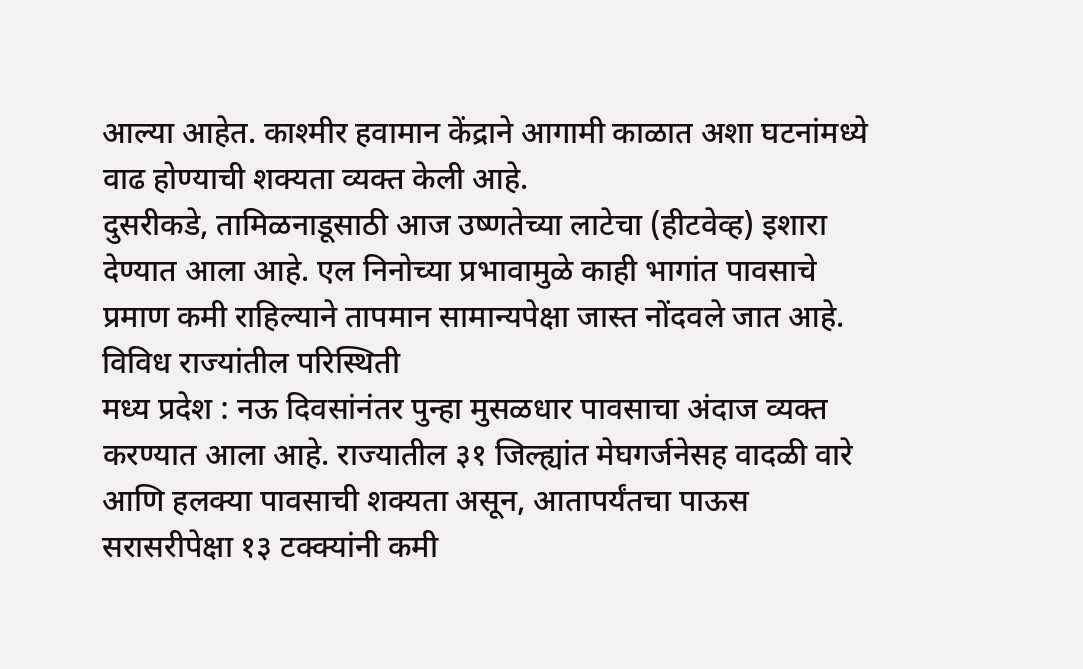आल्या आहेत. काश्मीर हवामान केंद्राने आगामी काळात अशा घटनांमध्ये वाढ होण्याची शक्यता व्यक्त केली आहे.
दुसरीकडे, तामिळनाडूसाठी आज उष्णतेच्या लाटेचा (हीटवेव्ह) इशारा देण्यात आला आहे. एल निनोच्या प्रभावामुळे काही भागांत पावसाचे प्रमाण कमी राहिल्याने तापमान सामान्यपेक्षा जास्त नोंदवले जात आहे.
विविध राज्यांतील परिस्थिती
मध्य प्रदेश : नऊ दिवसांनंतर पुन्हा मुसळधार पावसाचा अंदाज व्यक्त करण्यात आला आहे. राज्यातील ३१ जिल्ह्यांत मेघगर्जनेसह वादळी वारे आणि हलक्या पावसाची शक्यता असून, आतापर्यंतचा पाऊस सरासरीपेक्षा १३ टक्क्यांनी कमी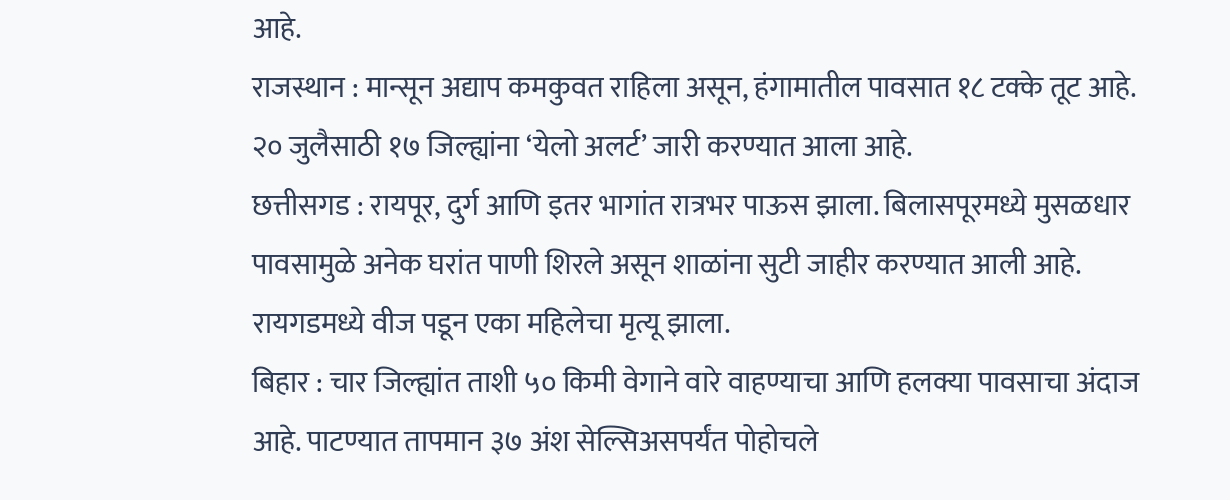आहे.
राजस्थान : मान्सून अद्याप कमकुवत राहिला असून, हंगामातील पावसात १८ टक्के तूट आहे. २० जुलैसाठी १७ जिल्ह्यांना ‘येलो अलर्ट’ जारी करण्यात आला आहे.
छत्तीसगड : रायपूर, दुर्ग आणि इतर भागांत रात्रभर पाऊस झाला. बिलासपूरमध्ये मुसळधार पावसामुळे अनेक घरांत पाणी शिरले असून शाळांना सुटी जाहीर करण्यात आली आहे. रायगडमध्ये वीज पडून एका महिलेचा मृत्यू झाला.
बिहार : चार जिल्ह्यांत ताशी ५० किमी वेगाने वारे वाहण्याचा आणि हलक्या पावसाचा अंदाज आहे. पाटण्यात तापमान ३७ अंश सेल्सिअसपर्यंत पोहोचले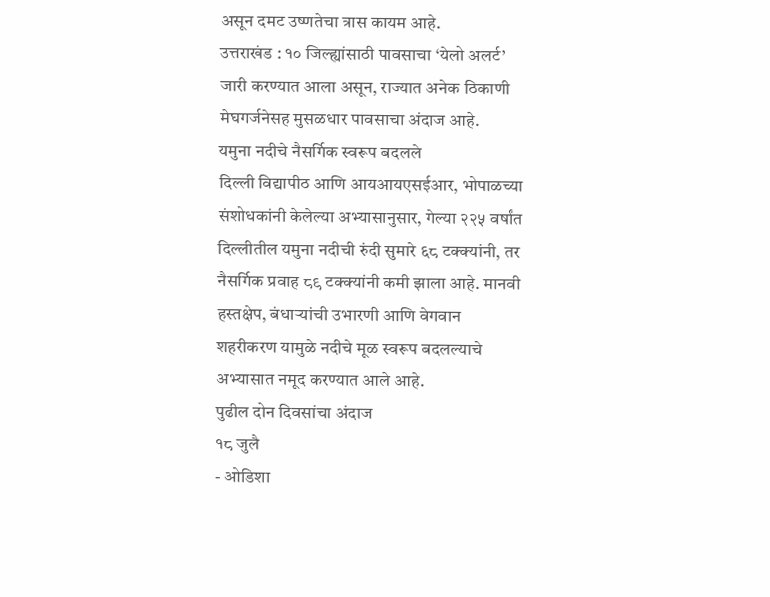असून दमट उष्णतेचा त्रास कायम आहे.
उत्तराखंड : १० जिल्ह्यांसाठी पावसाचा ‘येलो अलर्ट’ जारी करण्यात आला असून, राज्यात अनेक ठिकाणी मेघगर्जनेसह मुसळधार पावसाचा अंदाज आहे.
यमुना नदीचे नैसर्गिक स्वरूप बदलले
दिल्ली विद्यापीठ आणि आयआयएसईआर, भोपाळच्या संशोधकांनी केलेल्या अभ्यासानुसार, गेल्या २२५ वर्षांत दिल्लीतील यमुना नदीची रुंदी सुमारे ६८ टक्क्यांनी, तर नैसर्गिक प्रवाह ८९ टक्क्यांनी कमी झाला आहे. मानवी हस्तक्षेप, बंधाऱ्यांची उभारणी आणि वेगवान शहरीकरण यामुळे नदीचे मूळ स्वरूप बदलल्याचे अभ्यासात नमूद करण्यात आले आहे.
पुढील दोन दिवसांचा अंदाज
१८ जुलै
- ओडिशा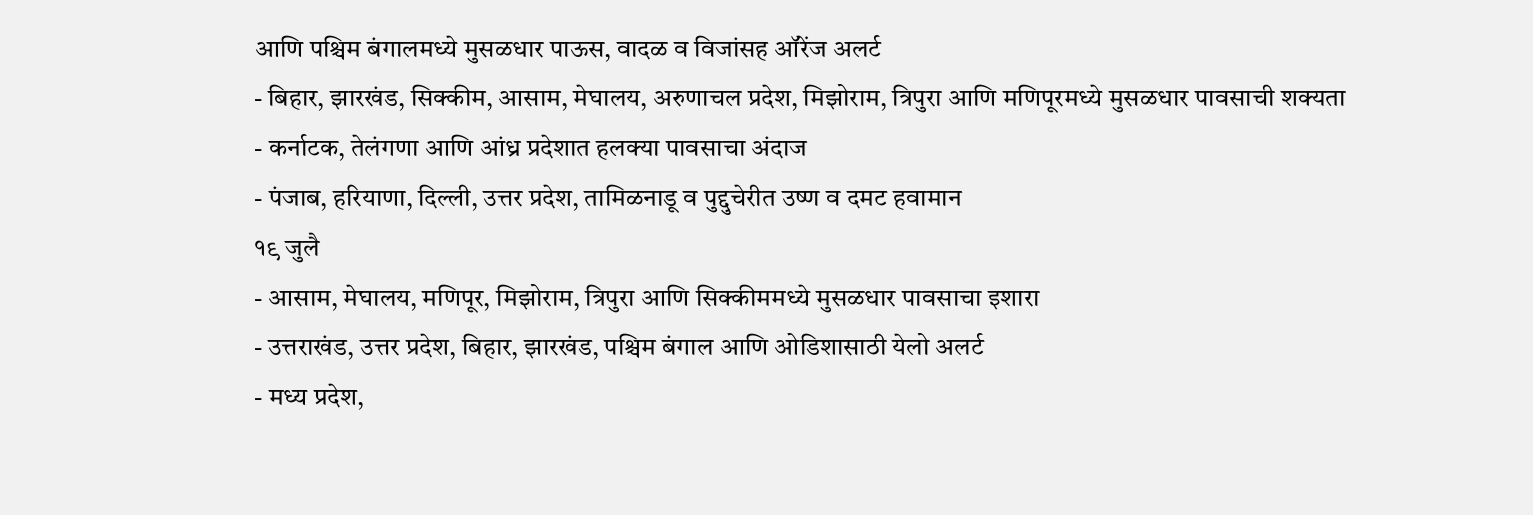आणि पश्चिम बंगालमध्ये मुसळधार पाऊस, वादळ व विजांसह ऑरेंज अलर्ट
- बिहार, झारखंड, सिक्कीम, आसाम, मेघालय, अरुणाचल प्रदेश, मिझोराम, त्रिपुरा आणि मणिपूरमध्ये मुसळधार पावसाची शक्यता
- कर्नाटक, तेलंगणा आणि आंध्र प्रदेशात हलक्या पावसाचा अंदाज
- पंजाब, हरियाणा, दिल्ली, उत्तर प्रदेश, तामिळनाडू व पुद्दुचेरीत उष्ण व दमट हवामान
१९ जुलै
- आसाम, मेघालय, मणिपूर, मिझोराम, त्रिपुरा आणि सिक्कीममध्ये मुसळधार पावसाचा इशारा
- उत्तराखंड, उत्तर प्रदेश, बिहार, झारखंड, पश्चिम बंगाल आणि ओडिशासाठी येलो अलर्ट
- मध्य प्रदेश,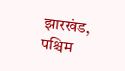झारखंड, पश्चिम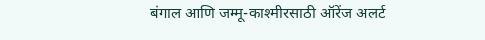बंगाल आणि जम्मू-काश्मीरसाठी ऑरेंज अलर्ट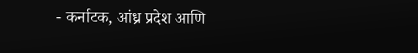- कर्नाटक, आंध्र प्रदेश आणि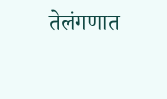तेलंगणात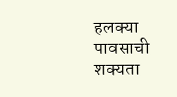हलक्या पावसाची शक्यता